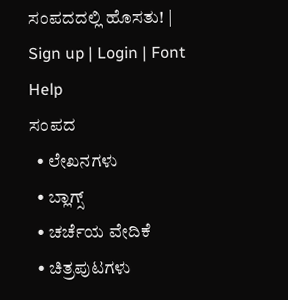ಸಂಪದದಲ್ಲಿ ಹೊಸತು! | Sign up | Login | Font Help
ಸಂಪದ
  • ಲೇಖನಗಳು
  • ಬ್ಲಾಗ್ಸ್
  • ಚರ್ಚೆಯ ವೇದಿಕೆ
  • ಚಿತ್ರಪುಟಗಳು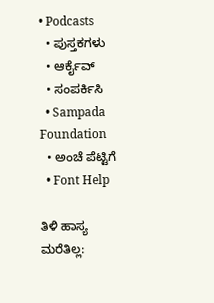• Podcasts
  • ಪುಸ್ತಕಗಳು
  • ಆರ್ಕೈವ್
  • ಸಂಪರ್ಕಿಸಿ
  • Sampada Foundation
  • ಅಂಚೆ ಪೆಟ್ಟಿಗೆ
  • Font Help

ತಿಳಿ ಹಾಸ್ಯ ಮರೆತಿಲ್ಲ: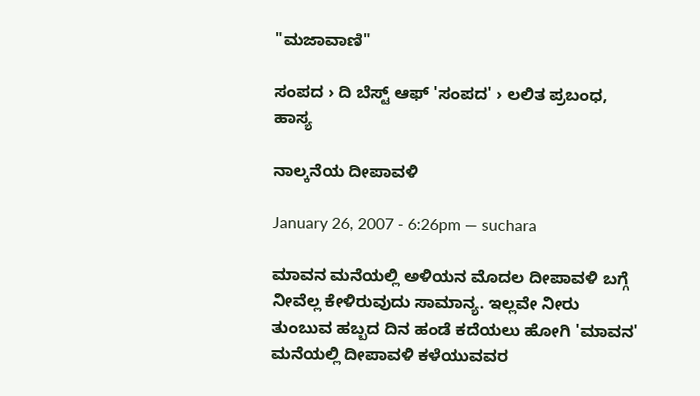"ಮಜಾವಾಣಿ"

ಸಂಪದ › ದಿ ಬೆಸ್ಟ್ ಆಫ್ 'ಸಂಪದ' › ಲಲಿತ ಪ್ರಬಂಧ, ಹಾಸ್ಯ

ನಾಲ್ಕನೆಯ ದೀಪಾವಳಿ

January 26, 2007 - 6:26pm — suchara

ಮಾವನ ಮನೆಯಲ್ಲಿ ಅಳಿಯನ ಮೊದಲ ದೀಪಾವಳಿ ಬಗ್ಗೆ ನೀವೆಲ್ಲ ಕೇಳಿರುವುದು ಸಾಮಾನ್ಯ. ಇಲ್ಲವೇ ನೀರು ತುಂಬುವ ಹಬ್ಬದ ದಿನ ಹಂಡೆ ಕದೆಯಲು ಹೋಗಿ 'ಮಾವನ' ಮನೆಯಲ್ಲಿ ದೀಪಾವಳಿ ಕಳೆಯುವವರ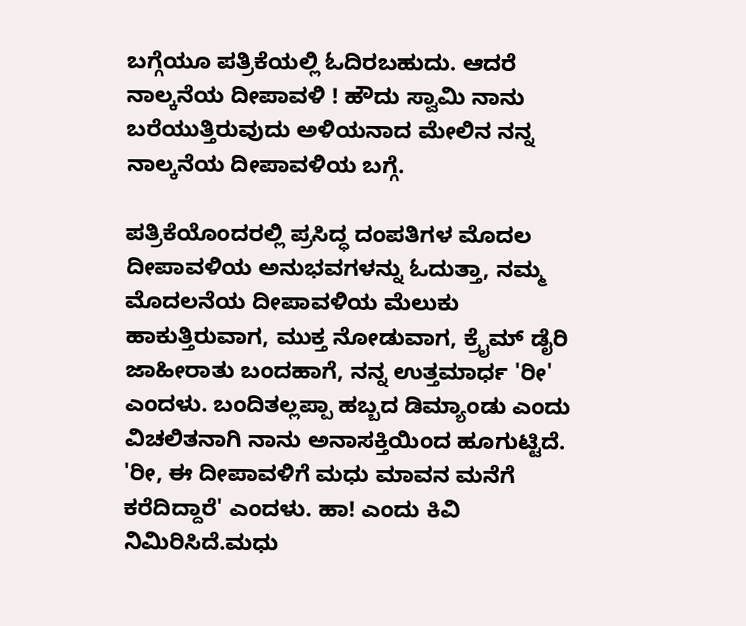ಬಗ್ಗೆಯೂ ಪತ್ರಿಕೆಯಲ್ಲಿ ಓದಿರಬಹುದು. ಆದರೆ ನಾಲ್ಕನೆಯ ದೀಪಾವಳಿ ! ಹೌದು ಸ್ವಾಮಿ ನಾನು ಬರೆಯುತ್ತಿರುವುದು ಅಳಿಯನಾದ ಮೇಲಿನ ನನ್ನ ನಾಲ್ಕನೆಯ ದೀಪಾವಳಿಯ ಬಗ್ಗೆ.

ಪತ್ರಿಕೆಯೊಂದರಲ್ಲಿ ಪ್ರಸಿದ್ಧ ದಂಪತಿಗಳ ಮೊದಲ ದೀಪಾವಳಿಯ ಅನುಭವಗಳನ್ನು ಓದುತ್ತಾ, ನಮ್ಮ ಮೊದಲನೆಯ ದೀಪಾವಳಿಯ ಮೆಲುಕು ಹಾಕುತ್ತಿರುವಾಗ, ಮುಕ್ತ ನೋಡುವಾಗ, ಕ್ರೈಮ್ ಡೈರಿ ಜಾಹೀರಾತು ಬಂದಹಾಗೆ, ನನ್ನ ಉತ್ತಮಾರ್ಧ 'ರೀ' ಎಂದಳು. ಬಂದಿತಲ್ಲಪ್ಪಾ ಹಬ್ಬದ ಡಿಮ್ಯಾಂಡು ಎಂದು ವಿಚಲಿತನಾಗಿ ನಾನು ಅನಾಸಕ್ತಿಯಿಂದ ಹೂಗುಟ್ಟಿದೆ. 'ರೀ, ಈ ದೀಪಾವಳಿಗೆ ಮಧು ಮಾವನ ಮನೆಗೆ ಕರೆದಿದ್ದಾರೆ' ಎಂದಳು. ಹಾ! ಎಂದು ಕಿವಿ ನಿಮಿರಿಸಿದೆ.ಮಧು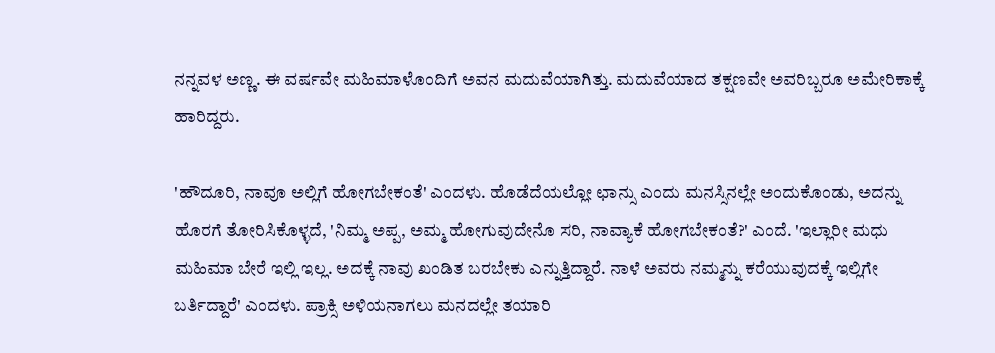ನನ್ನವಳ ಅಣ್ಣ. ಈ ವರ್ಷವೇ ಮಹಿಮಾಳೊಂದಿಗೆ ಅವನ ಮದುವೆಯಾಗಿತ್ತು. ಮದುವೆಯಾದ ತಕ್ಷಣವೇ ಅವರಿಬ್ಬರೂ ಅಮೇರಿಕಾಕ್ಕೆ ಹಾರಿದ್ದರು.

'ಹೌದೂರಿ, ನಾವೂ ಅಲ್ಲಿಗೆ ಹೋಗಬೇಕಂತೆ' ಎಂದಳು. ಹೊಡೆದೆಯಲ್ಲೋ ಛಾನ್ಸು ಎಂದು ಮನಸ್ಸಿನಲ್ಲೇ ಅಂದುಕೊಂಡು, ಅದನ್ನು ಹೊರಗೆ ತೋರಿಸಿಕೊಳ್ಳದೆ, 'ನಿಮ್ಮ ಅಪ್ಪ, ಅಮ್ಮ ಹೋಗುವುದೇನೊ ಸರಿ, ನಾವ್ಯಾಕೆ ಹೋಗಬೇಕಂತೆ?' ಎಂದೆ. 'ಇಲ್ಲಾರೀ ಮಧು ಮಹಿಮಾ ಬೇರೆ ಇಲ್ಲಿ ಇಲ್ಲ. ಅದಕ್ಕೆ ನಾವು ಖಂಡಿತ ಬರಬೇಕು ಎನ್ನುತ್ತಿದ್ದಾರೆ. ನಾಳೆ ಅವರು ನಮ್ಮನ್ನು ಕರೆಯುವುದಕ್ಕೆ ಇಲ್ಲಿಗೇ ಬರ್ತಿದ್ದಾರೆ' ಎಂದಳು. ಪ್ರಾಕ್ಸಿ ಅಳಿಯನಾಗಲು ಮನದಲ್ಲೇ ತಯಾರಿ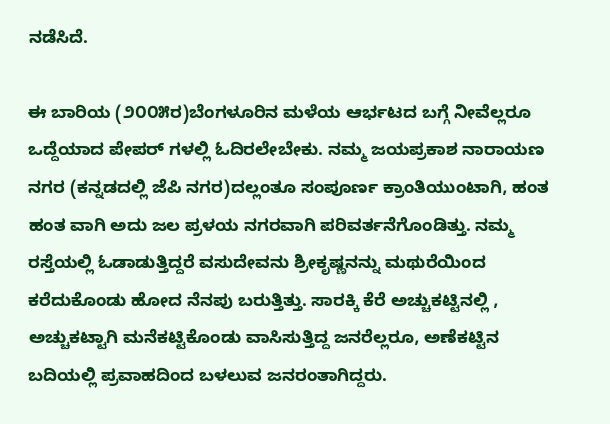ನಡೆಸಿದೆ.

ಈ ಬಾರಿಯ (೨೦೦೫ರ)ಬೆಂಗಳೂರಿನ ಮಳೆಯ ಆರ್ಭಟದ ಬಗ್ಗೆ ನೀವೆಲ್ಲರೂ ಒದ್ದೆಯಾದ ಪೇಪರ್ ಗಳಲ್ಲಿ ಓದಿರಲೇಬೇಕು. ನಮ್ಮ ಜಯಪ್ರಕಾಶ ನಾರಾಯಣ ನಗರ (ಕನ್ನಡದಲ್ಲಿ ಜೆಪಿ ನಗರ)ದಲ್ಲಂತೂ ಸಂಪೂರ್ಣ ಕ್ರಾಂತಿಯುಂಟಾಗಿ, ಹಂತ ಹಂತ ವಾಗಿ ಅದು ಜಲ ಪ್ರಳಯ ನಗರವಾಗಿ ಪರಿವರ್ತನೆಗೊಂಡಿತ್ತು. ನಮ್ಮ ರಸ್ತೆಯಲ್ಲಿ ಓಡಾಡುತ್ತಿದ್ದರೆ ವಸುದೇವನು ಶ್ರೀಕೃಷ್ಣನನ್ನು ಮಥುರೆಯಿಂದ ಕರೆದುಕೊಂಡು ಹೋದ ನೆನಪು ಬರುತ್ತಿತ್ತು. ಸಾರಕ್ಕಿ ಕೆರೆ ಅಚ್ಚುಕಟ್ಟಿನಲ್ಲಿ , ಅಚ್ಚುಕಟ್ಟಾಗಿ ಮನೆಕಟ್ಟಿಕೊಂಡು ವಾಸಿಸುತ್ತಿದ್ದ ಜನರೆಲ್ಲರೂ, ಅಣೆಕಟ್ಟಿನ ಬದಿಯಲ್ಲಿ ಪ್ರವಾಹದಿಂದ ಬಳಲುವ ಜನರಂತಾಗಿದ್ದರು.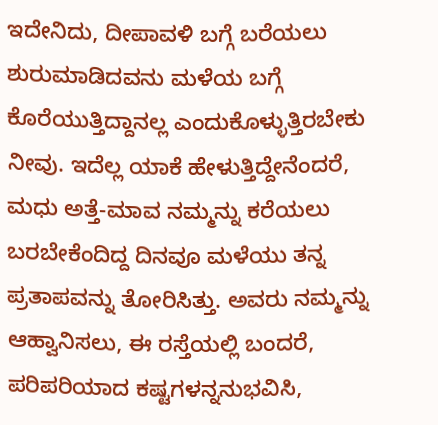ಇದೇನಿದು, ದೀಪಾವಳಿ ಬಗ್ಗೆ ಬರೆಯಲು ಶುರುಮಾಡಿದವನು ಮಳೆಯ ಬಗ್ಗೆ ಕೊರೆಯುತ್ತಿದ್ದಾನಲ್ಲ ಎಂದುಕೊಳ್ಳುತ್ತಿರಬೇಕು ನೀವು. ಇದೆಲ್ಲ ಯಾಕೆ ಹೇಳುತ್ತಿದ್ದೇನೆಂದರೆ, ಮಧು ಅತ್ತೆ-ಮಾವ ನಮ್ಮನ್ನು ಕರೆಯಲು ಬರಬೇಕೆಂದಿದ್ದ ದಿನವೂ ಮಳೆಯು ತನ್ನ ಪ್ರತಾಪವನ್ನು ತೋರಿಸಿತ್ತು. ಅವರು ನಮ್ಮನ್ನು ಆಹ್ವಾನಿಸಲು, ಈ ರಸ್ತೆಯಲ್ಲಿ ಬಂದರೆ, ಪರಿಪರಿಯಾದ ಕಷ್ಟಗಳನ್ನನುಭವಿಸಿ,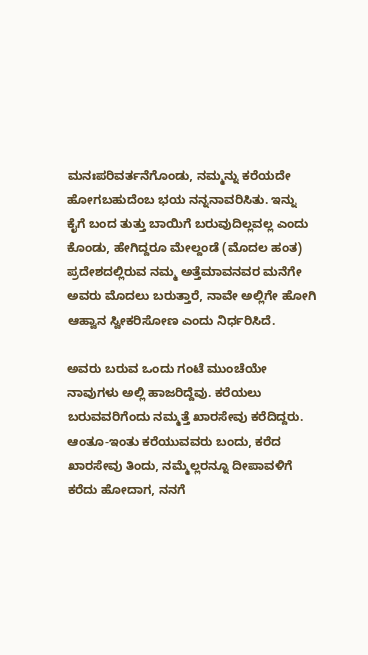ಮನಃಪರಿವರ್ತನೆಗೊಂಡು, ನಮ್ಮನ್ನು ಕರೆಯದೇ ಹೋಗಬಹುದೆಂಬ ಭಯ ನನ್ನನಾವರಿಸಿತು. ಇನ್ನು ಕೈಗೆ ಬಂದ ತುತ್ತು ಬಾಯಿಗೆ ಬರುವುದಿಲ್ಲವಲ್ಲ ಎಂದು ಕೊಂಡು, ಹೇಗಿದ್ದರೂ ಮೇಲ್ದಂಡೆ (ಮೊದಲ ಹಂತ) ಪ್ರದೇಶದಲ್ಲಿರುವ ನಮ್ಮ ಅತ್ತೆಮಾವನವರ ಮನೆಗೇ ಅವರು ಮೊದಲು ಬರುತ್ತಾರೆ, ನಾವೇ ಅಲ್ಲಿಗೇ ಹೋಗಿ ಆಹ್ವಾನ ಸ್ವೀಕರಿಸೋಣ ಎಂದು ನಿರ್ಧರಿಸಿದೆ.

ಅವರು ಬರುವ ಒಂದು ಗಂಟೆ ಮುಂಚೆಯೇ ನಾವುಗಳು ಅಲ್ಲಿ ಹಾಜರಿದ್ದೆವು. ಕರೆಯಲು ಬರುವವರಿಗೆಂದು ನಮ್ಮತ್ತೆ ಖಾರಸೇವು ಕರೆದಿದ್ದರು. ಆಂತೂ-ಇಂತು ಕರೆಯುವವರು ಬಂದು, ಕರೆದ ಖಾರಸೇವು ತಿಂದು, ನಮ್ಮೆಲ್ಲರನ್ನೂ ದೀಪಾವಳಿಗೆ ಕರೆದು ಹೋದಾಗ, ನನಗೆ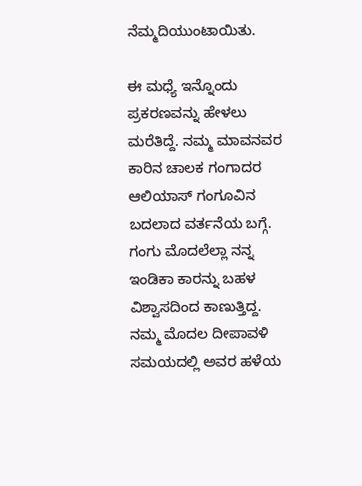ನೆಮ್ಮದಿಯುಂಟಾಯಿತು.

ಈ ಮಧ್ಯೆ ಇನ್ನೊಂದು ಪ್ರಕರಣವನ್ನು ಹೇಳಲು ಮರೆತಿದ್ದೆ. ನಮ್ಮ ಮಾವನವರ ಕಾರಿನ ಚಾಲಕ ಗಂಗಾದರ ಆಲಿಯಾಸ್ ಗಂಗೂವಿನ ಬದಲಾದ ವರ್ತನೆಯ ಬಗ್ಗೆ. ಗಂಗು ಮೊದಲೆಲ್ಲಾ ನನ್ನ ಇಂಡಿಕಾ ಕಾರನ್ನು ಬಹಳ ವಿಶ್ವಾಸದಿಂದ ಕಾಣುತ್ತಿದ್ದ. ನಮ್ಮ ಮೊದಲ ದೀಪಾವಳಿ ಸಮಯದಲ್ಲಿ ಅವರ ಹಳೆಯ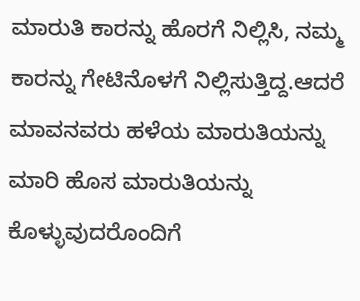ಮಾರುತಿ ಕಾರನ್ನು ಹೊರಗೆ ನಿಲ್ಲಿಸಿ, ನಮ್ಮ ಕಾರನ್ನು ಗೇಟಿನೊಳಗೆ ನಿಲ್ಲಿಸುತ್ತಿದ್ದ.ಆದರೆ ಮಾವನವರು ಹಳೆಯ ಮಾರುತಿಯನ್ನು ಮಾರಿ ಹೊಸ ಮಾರುತಿಯನ್ನು ಕೊಳ್ಳುವುದರೊಂದಿಗೆ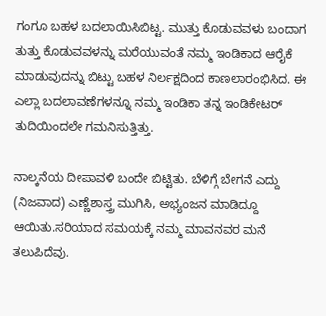ಗಂಗೂ ಬಹಳ ಬದಲಾಯಿಸಿಬಿಟ್ಟ. ಮುತ್ತು ಕೊಡುವವಳು ಬಂದಾಗ ತುತ್ತು ಕೊಡುವವಳನ್ನು ಮರೆಯುವಂತೆ ನಮ್ಮ ಇಂಡಿಕಾದ ಆರೈಕೆ ಮಾಡುವುದನ್ನು ಬಿಟ್ಟು ಬಹಳ ನಿರ್ಲಕ್ಷದಿಂದ ಕಾಣಲಾರಂಭಿಸಿದ. ಈ ಎಲ್ಲಾ ಬದಲಾವಣೆಗಳನ್ನೂ ನಮ್ಮ ಇಂಡಿಕಾ ತನ್ನ ಇಂಡಿಕೇಟರ್
ತುದಿಯಿಂದಲೇ ಗಮನಿಸುತ್ತಿತ್ತು.

ನಾಲ್ಕನೆಯ ದೀಪಾವಳಿ ಬಂದೇ ಬಿಟ್ಟಿತು. ಬೆಳಿಗ್ಗೆ ಬೇಗನೆ ಎದ್ದು (ನಿಜವಾದ) ಎಣ್ಣೆಶಾಸ್ತ್ರ ಮುಗಿಸಿ, ಅಭ್ಯಂಜನ ಮಾಡಿದ್ದೂ ಆಯಿತು.ಸರಿಯಾದ ಸಮಯಕ್ಕೆ ನಮ್ಮ ಮಾವನವರ ಮನೆ ತಲುಪಿದೆವು.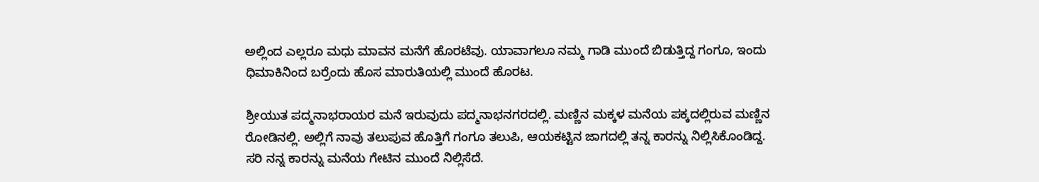ಅಲ್ಲಿಂದ ಎಲ್ಲರೂ ಮಧು ಮಾವನ ಮನೆಗೆ ಹೊರಟೆವು. ಯಾವಾಗಲೂ ನಮ್ಮ ಗಾಡಿ ಮುಂದೆ ಬಿಡುತ್ತಿದ್ದ ಗಂಗೂ, ಇಂದು ಧಿಮಾಕಿನಿಂದ ಬರ್ರೆಂದು ಹೊಸ ಮಾರುತಿಯಲ್ಲಿ ಮುಂದೆ ಹೊರಟ.

ಶ್ರೀಯುತ ಪದ್ಮನಾಭರಾಯರ ಮನೆ ಇರುವುದು ಪದ್ಮನಾಭನಗರದಲ್ಲಿ. ಮಣ್ಣಿನ ಮಕ್ಕಳ ಮನೆಯ ಪಕ್ಕದಲ್ಲಿರುವ ಮಣ್ಣಿನ ರೋಡಿನಲ್ಲಿ. ಅಲ್ಲಿಗೆ ನಾವು ತಲುಪುವ ಹೊತ್ತಿಗೆ ಗಂಗೂ ತಲುಪಿ, ಆಯಕಟ್ಟಿನ ಜಾಗದಲ್ಲಿ ತನ್ನ ಕಾರನ್ನು ನಿಲ್ಲಿಸಿಕೊಂಡಿದ್ದ. ಸರಿ ನನ್ನ ಕಾರನ್ನು ಮನೆಯ ಗೇಟಿನ ಮುಂದೆ ನಿಲ್ಲಿಸೆದೆ.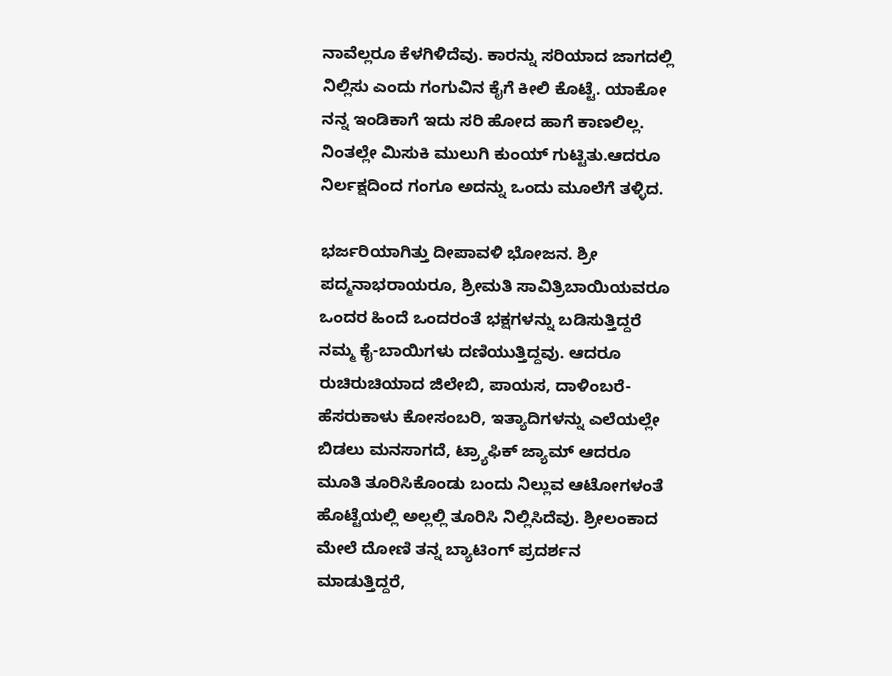ನಾವೆಲ್ಲರೂ ಕೆಳಗಿಳಿದೆವು. ಕಾರನ್ನು ಸರಿಯಾದ ಜಾಗದಲ್ಲಿ ನಿಲ್ಲಿಸು ಎಂದು ಗಂಗುವಿನ ಕೈಗೆ ಕೀಲಿ ಕೊಟ್ಟೆ. ಯಾಕೋ ನನ್ನ ಇಂಡಿಕಾಗೆ ಇದು ಸರಿ ಹೋದ ಹಾಗೆ ಕಾಣಲಿಲ್ಲ. ನಿಂತಲ್ಲೇ ಮಿಸುಕಿ ಮುಲುಗಿ ಕುಂಯ್ ಗುಟ್ಟಿತು.ಆದರೂ ನಿರ್ಲಕ್ಷದಿಂದ ಗಂಗೂ ಅದನ್ನು ಒಂದು ಮೂಲೆಗೆ ತಳ್ಳಿದ.

ಭರ್ಜರಿಯಾಗಿತ್ತು ದೀಪಾವಳಿ ಭೋಜನ. ಶ್ರೀ ಪದ್ಮನಾಭರಾಯರೂ, ಶ್ರೀಮತಿ ಸಾವಿತ್ರಿಬಾಯಿಯವರೂ ಒಂದರ ಹಿಂದೆ ಒಂದರಂತೆ ಭಕ್ಷಗಳನ್ನು ಬಡಿಸುತ್ತಿದ್ದರೆ ನಮ್ಮ ಕೈ-ಬಾಯಿಗಳು ದಣಿಯುತ್ತಿದ್ದವು. ಆದರೂ ರುಚಿರುಚಿಯಾದ ಜಿಲೇಬಿ, ಪಾಯಸ, ದಾಳಿಂಬರೆ-ಹೆಸರುಕಾಳು ಕೋಸಂಬರಿ, ಇತ್ಯಾದಿಗಳನ್ನು ಎಲೆಯಲ್ಲೇ ಬಿಡಲು ಮನಸಾಗದೆ, ಟ್ರ್ಯಾಫಿಕ್ ಜ್ಯಾಮ್ ಆದರೂ ಮೂತಿ ತೂರಿಸಿಕೊಂಡು ಬಂದು ನಿಲ್ಲುವ ಆಟೋಗಳಂತೆ ಹೊಟ್ಟೆಯಲ್ಲಿ ಅಲ್ಲಲ್ಲಿ ತೂರಿಸಿ ನಿಲ್ಲಿಸಿದೆವು. ಶ್ರೀಲಂಕಾದ ಮೇಲೆ ದೋಣಿ ತನ್ನ ಬ್ಯಾಟಿಂಗ್ ಪ್ರದರ್ಶನ ಮಾಡುತ್ತಿದ್ದರೆ,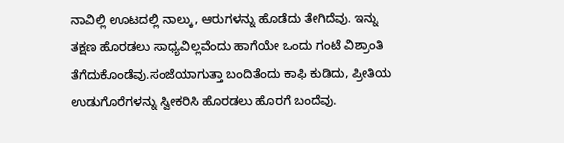ನಾವಿಲ್ಲಿ ಊಟದಲ್ಲಿ ನಾಲ್ಕು, ಆರುಗಳನ್ನು ಹೊಡೆದು ತೇಗಿದೆವು. ಇನ್ನು ತಕ್ಷಣ ಹೊರಡಲು ಸಾಧ್ಯವಿಲ್ಲವೆಂದು ಹಾಗೆಯೇ ಒಂದು ಗಂಟೆ ವಿಶ್ರಾಂತಿ ತೆಗೆದುಕೊಂಡೆವು.ಸಂಜೆಯಾಗುತ್ತಾ ಬಂದಿತೆಂದು ಕಾಫಿ ಕುಡಿದು, ಪ್ರೀತಿಯ ಉಡುಗೊರೆಗಳನ್ನು ಸ್ವೀಕರಿಸಿ ಹೊರಡಲು ಹೊರಗೆ ಬಂದೆವು.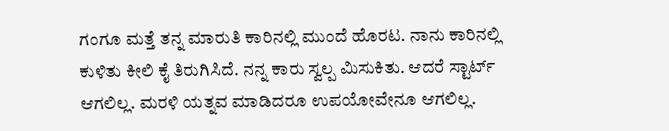ಗಂಗೂ ಮತ್ತೆ ತನ್ನ ಮಾರುತಿ ಕಾರಿನಲ್ಲಿ ಮುಂದೆ ಹೊರಟ. ನಾನು ಕಾರಿನಲ್ಲಿ ಕುಳಿತು ಕೀಲಿ ಕೈ ತಿರುಗಿಸಿದೆ. ನನ್ನ ಕಾರು ಸ್ವಲ್ಪ ಮಿಸುಕಿತು. ಆದರೆ ಸ್ಟಾರ್ಟ್ ಆಗಲಿಲ್ಲ. ಮರಳಿ ಯತ್ನವ ಮಾಡಿದರೂ ಉಪಯೋವೇನೂ ಆಗಲಿಲ್ಲ.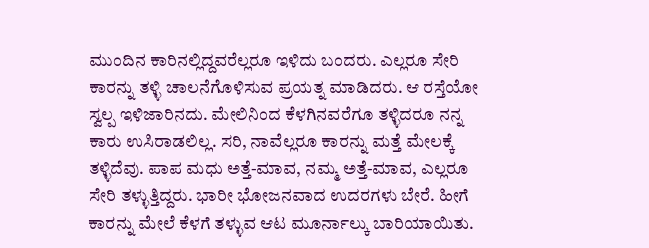ಮುಂದಿನ ಕಾರಿನಲ್ಲಿದ್ದವರೆಲ್ಲರೂ ಇಳಿದು ಬಂದರು. ಎಲ್ಲರೂ ಸೇರಿ ಕಾರನ್ನು ತಳ್ಳಿ ಚಾಲನೆಗೊಳಿಸುವ ಪ್ರಯತ್ನ ಮಾಡಿದರು. ಆ ರಸ್ತೆಯೋ ಸ್ವಲ್ಪ ಇಳಿಜಾರಿನದು. ಮೇಲಿನಿಂದ ಕೆಳಗಿನವರೆಗೂ ತಳ್ಳಿದರೂ ನನ್ನ ಕಾರು ಉಸಿರಾಡಲಿಲ್ಲ. ಸರಿ, ನಾವೆಲ್ಲರೂ ಕಾರನ್ನು ಮತ್ತೆ ಮೇಲಕ್ಕೆ ತಳ್ಳಿದೆವು. ಪಾಪ ಮಧು ಅತ್ತೆ-ಮಾವ, ನಮ್ಮ ಅತ್ತೆ-ಮಾವ, ಎಲ್ಲರೂ ಸೇರಿ ತಳ್ಳುತ್ತಿದ್ದರು. ಭಾರೀ ಭೋಜನವಾದ ಉದರಗಳು ಬೇರೆ. ಹೀಗೆ ಕಾರನ್ನು ಮೇಲೆ ಕೆಳಗೆ ತಳ್ಳುವ ಆಟ ಮೂರ್ನಾಲ್ಕು ಬಾರಿಯಾಯಿತು.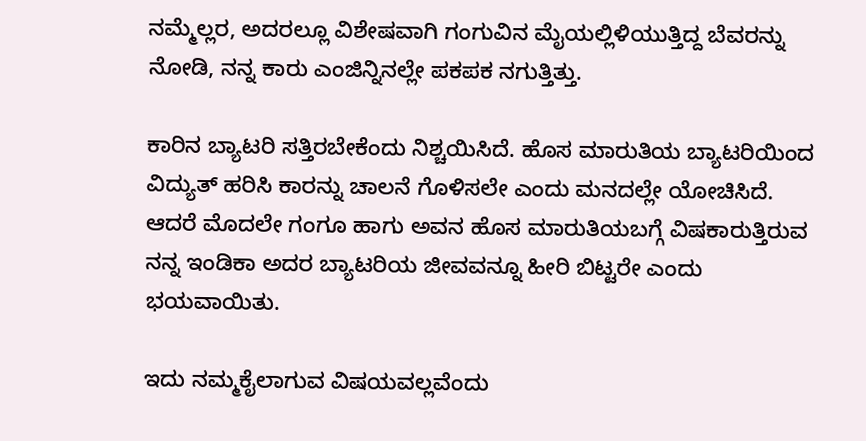ನಮ್ಮೆಲ್ಲರ, ಅದರಲ್ಲೂ ವಿಶೇಷವಾಗಿ ಗಂಗುವಿನ ಮೈಯಲ್ಲಿಳಿಯುತ್ತಿದ್ದ ಬೆವರನ್ನು ನೋಡಿ, ನನ್ನ ಕಾರು ಎಂಜಿನ್ನಿನಲ್ಲೇ ಪಕಪಕ ನಗುತ್ತಿತ್ತು.

ಕಾರಿನ ಬ್ಯಾಟರಿ ಸತ್ತಿರಬೇಕೆಂದು ನಿಶ್ಚಯಿಸಿದೆ. ಹೊಸ ಮಾರುತಿಯ ಬ್ಯಾಟರಿಯಿಂದ ವಿದ್ಯುತ್ ಹರಿಸಿ ಕಾರನ್ನು ಚಾಲನೆ ಗೊಳಿಸಲೇ ಎಂದು ಮನದಲ್ಲೇ ಯೋಚಿಸಿದೆ. ಆದರೆ ಮೊದಲೇ ಗಂಗೂ ಹಾಗು ಅವನ ಹೊಸ ಮಾರುತಿಯಬಗ್ಗೆ ವಿಷಕಾರುತ್ತಿರುವ ನನ್ನ ಇಂಡಿಕಾ ಅದರ ಬ್ಯಾಟರಿಯ ಜೀವವನ್ನೂ ಹೀರಿ ಬಿಟ್ಟರೇ ಎಂದು ಭಯವಾಯಿತು.

ಇದು ನಮ್ಮಕೈಲಾಗುವ ವಿಷಯವಲ್ಲವೆಂದು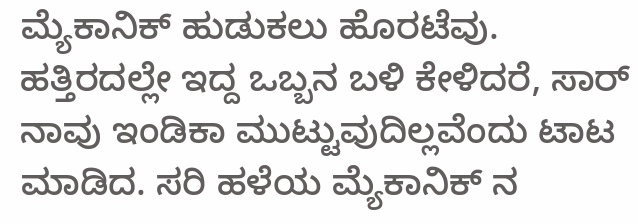ಮ್ಯೆಕಾನಿಕ್ ಹುಡುಕಲು ಹೊರಟೆವು. ಹತ್ತಿರದಲ್ಲೇ ಇದ್ದ ಒಬ್ಬನ ಬಳಿ ಕೇಳಿದರೆ, ಸಾರ್ ನಾವು ಇಂಡಿಕಾ ಮುಟ್ಟುವುದಿಲ್ಲವೆಂದು ಟಾಟ ಮಾಡಿದ. ಸರಿ ಹಳೆಯ ಮ್ಯೆಕಾನಿಕ್ ನ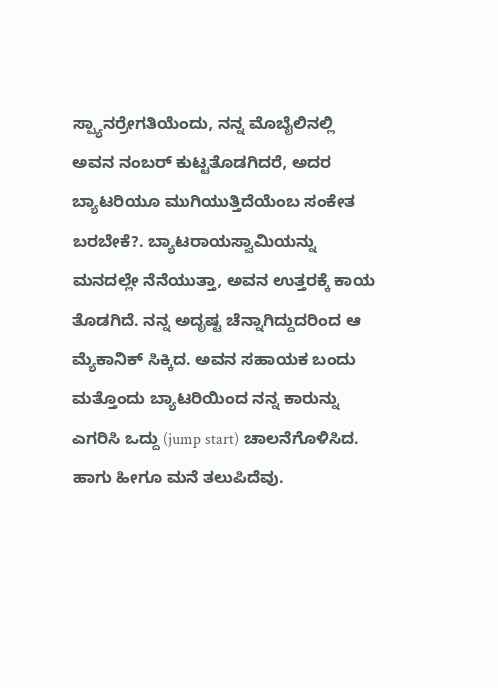ಸ್ಪ್ಯಾನರ್ರೇಗತಿಯೆಂದು, ನನ್ನ ಮೊಬೈಲಿನಲ್ಲಿ ಅವನ ನಂಬರ್ ಕುಟ್ಟತೊಡಗಿದರೆ, ಅದರ ಬ್ಯಾಟರಿಯೂ ಮುಗಿಯುತ್ತಿದೆಯೆಂಬ ಸಂಕೇತ ಬರಬೇಕೆ?. ಬ್ಯಾಟರಾಯಸ್ವಾಮಿಯನ್ನು ಮನದಲ್ಲೇ ನೆನೆಯುತ್ತಾ, ಅವನ ಉತ್ತರಕ್ಕೆ ಕಾಯ ತೊಡಗಿದೆ. ನನ್ನ ಅದೃಷ್ಟ ಚೆನ್ನಾಗಿದ್ದುದರಿಂದ ಆ ಮ್ಯೆಕಾನಿಕ್ ಸಿಕ್ಕಿದ. ಅವನ ಸಹಾಯಕ ಬಂದು ಮತ್ತೊಂದು ಬ್ಯಾಟರಿಯಿಂದ ನನ್ನ ಕಾರುನ್ನು ಎಗರಿಸಿ ಒದ್ದು (jump start) ಚಾಲನೆಗೊಳಿಸಿದ. ಹಾಗು ಹೀಗೂ ಮನೆ ತಲುಪಿದೆವು.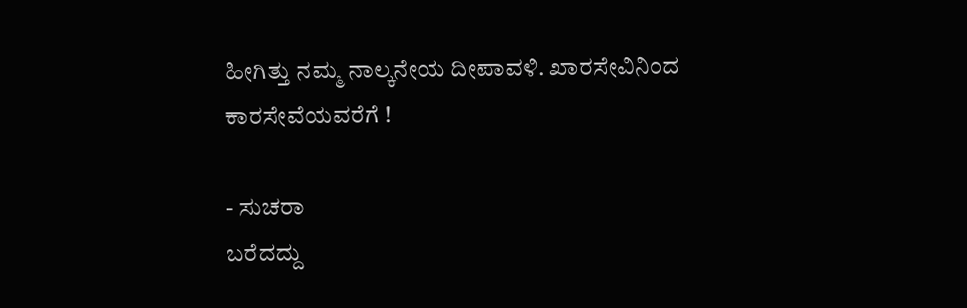ಹೀಗಿತ್ತು ನಮ್ಮ ನಾಲ್ಕನೇಯ ದೀಪಾವಳಿ. ಖಾರಸೇವಿನಿಂದ ಕಾರಸೇವೆಯವರೆಗೆ !

- ಸುಚರಾ
ಬರೆದದ್ದು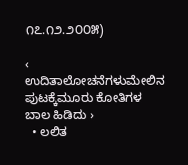೧೭.೧೨.೨೦೦೫)

‹ ಉದಿತಾಲೋಚನೆಗಳುಮೇಲಿನ ಪುಟಕ್ಕೆಮೂರು ಕೋತಿಗಳ ಬಾಲ ಹಿಡಿದು ›
  • ಲಲಿತ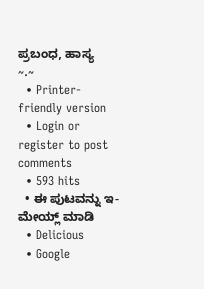ಪ್ರಬಂಧ, ಹಾಸ್ಯ
~.~
  • Printer-friendly version
  • Login or register to post comments
  • 593 hits
  • ಈ ಪುಟವನ್ನು ಇ-ಮೇಯ್ಲ್ ಮಾಡಿ
  • Delicious
  • Google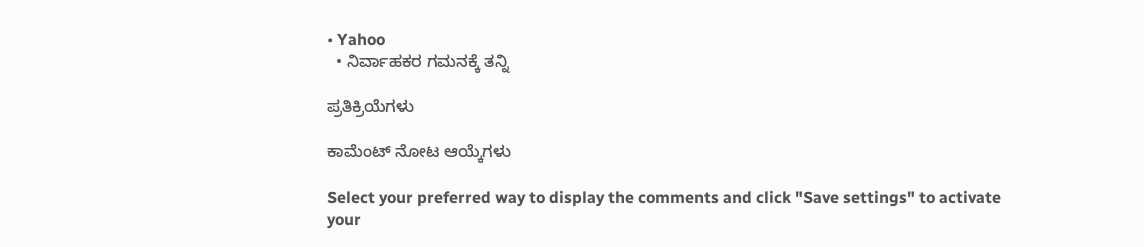• Yahoo
  • ನಿರ್ವಾಹಕರ ಗಮನಕ್ಕೆ ತನ್ನಿ

ಪ್ರತಿಕ್ರಿಯೆಗಳು

ಕಾಮೆಂಟ್ ನೋಟ ಆಯ್ಕೆಗಳು

Select your preferred way to display the comments and click "Save settings" to activate your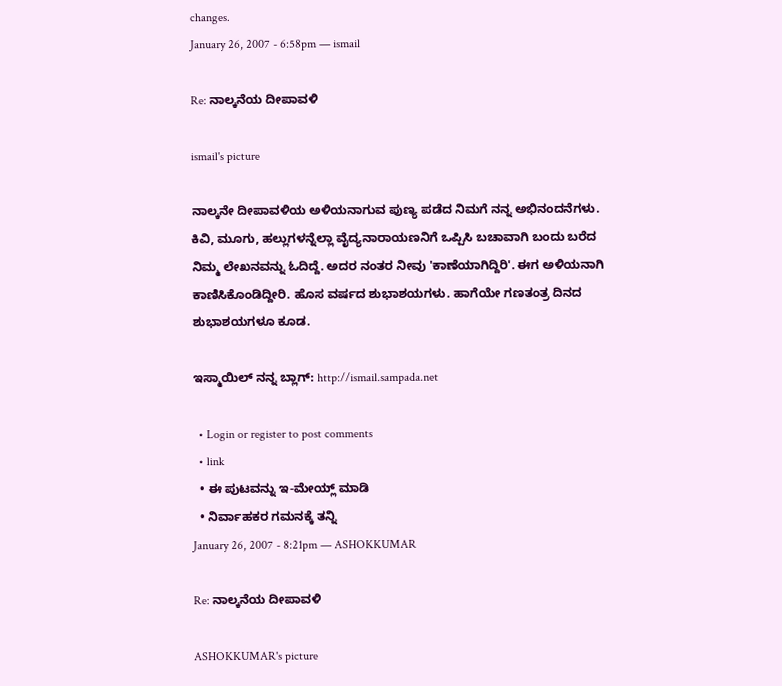changes.
January 26, 2007 - 6:58pm — ismail

Re: ನಾಲ್ಕನೆಯ ದೀಪಾವಳಿ

ismail's picture

ನಾಲ್ಕನೇ ದೀಪಾವಳಿಯ ಅಳಿಯನಾಗುವ ಪುಣ್ಯ ಪಡೆದ ನಿಮಗೆ ನನ್ನ ಅಭಿನಂದನೆಗಳು. ಕಿವಿ, ಮೂಗು, ಹಲ್ಲುಗಳನ್ನೆಲ್ಲಾ ವೈದ್ಯನಾರಾಯಣನಿಗೆ ಒಪ್ಪಿಸಿ ಬಚಾವಾಗಿ ಬಂದು ಬರೆದ ನಿಮ್ಮ ಲೇಖನವನ್ನು ಓದಿದ್ದೆ. ಅದರ ನಂತರ ನೀವು 'ಕಾಣೆಯಾಗಿದ್ದಿರಿ'. ಈಗ ಅಳಿಯನಾಗಿ ಕಾಣಿಸಿಕೊಂಡಿದ್ದೀರಿ. ಹೊಸ ವರ್ಷದ ಶುಭಾಶಯಗಳು. ಹಾಗೆಯೇ ಗಣತಂತ್ರ ದಿನದ ಶುಭಾಶಯಗಳೂ ಕೂಡ.

ಇಸ್ಮಾಯಿಲ್ ನನ್ನ ಬ್ಲಾಗ್: http://ismail.sampada.net

  • Login or register to post comments
  • link
  • ಈ ಪುಟವನ್ನು ಇ-ಮೇಯ್ಲ್ ಮಾಡಿ
  • ನಿರ್ವಾಹಕರ ಗಮನಕ್ಕೆ ತನ್ನಿ
January 26, 2007 - 8:21pm — ASHOKKUMAR

Re: ನಾಲ್ಕನೆಯ ದೀಪಾವಳಿ

ASHOKKUMAR's picture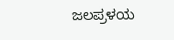ಜಲಪ್ರಳಯ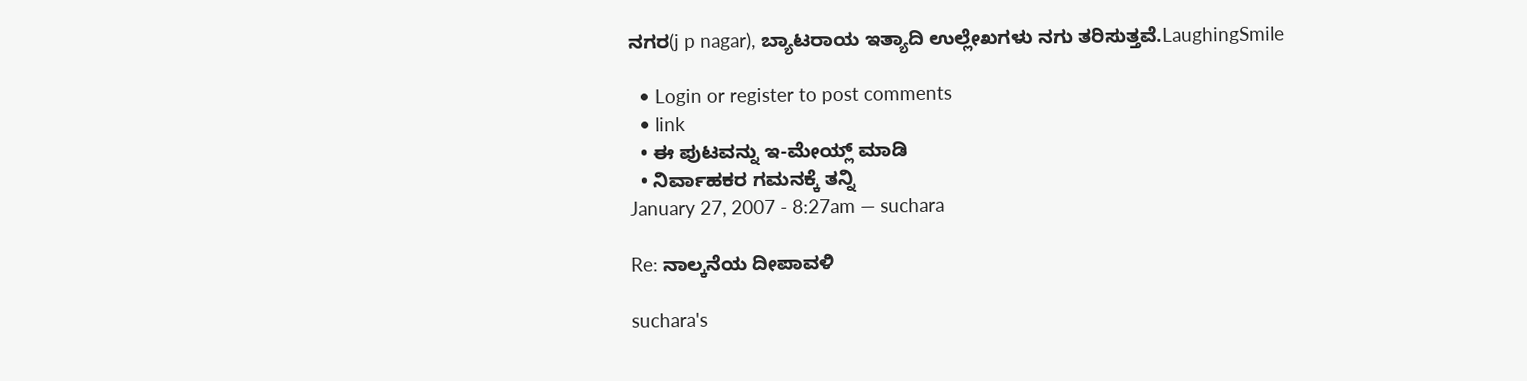ನಗರ(j p nagar), ಬ್ಯಾಟರಾಯ ಇತ್ಯಾದಿ ಉಲ್ಲೇಖಗಳು ನಗು ತರಿಸುತ್ತವೆ.LaughingSmile

  • Login or register to post comments
  • link
  • ಈ ಪುಟವನ್ನು ಇ-ಮೇಯ್ಲ್ ಮಾಡಿ
  • ನಿರ್ವಾಹಕರ ಗಮನಕ್ಕೆ ತನ್ನಿ
January 27, 2007 - 8:27am — suchara

Re: ನಾಲ್ಕನೆಯ ದೀಪಾವಳಿ

suchara's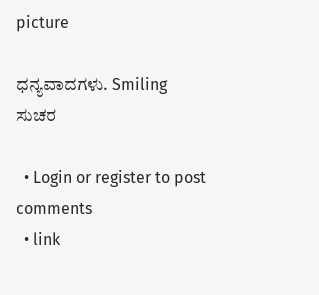picture

ಧನ್ಯವಾದಗಳು. Smiling
ಸುಚರ

  • Login or register to post comments
  • link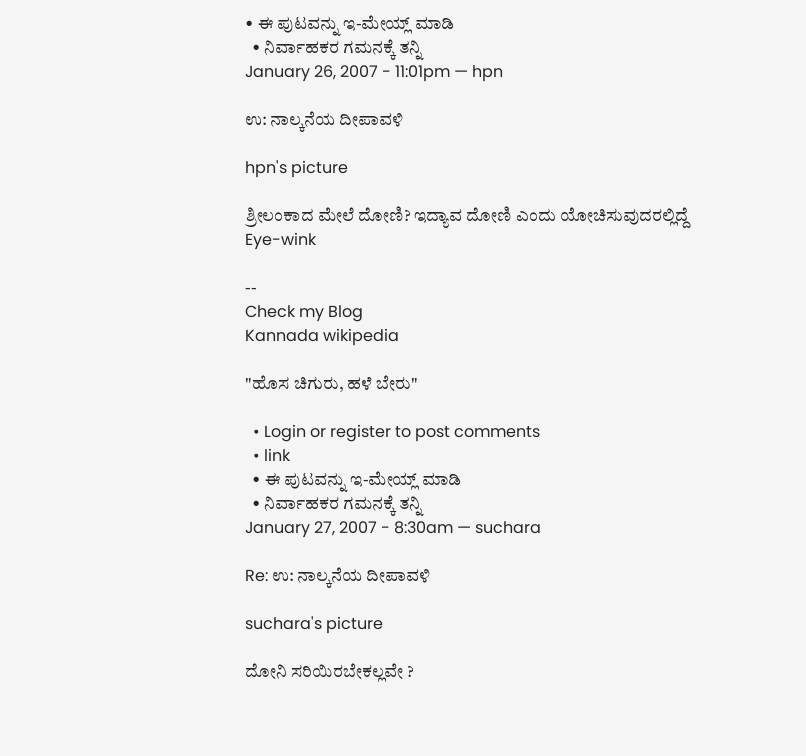• ಈ ಪುಟವನ್ನು ಇ-ಮೇಯ್ಲ್ ಮಾಡಿ
  • ನಿರ್ವಾಹಕರ ಗಮನಕ್ಕೆ ತನ್ನಿ
January 26, 2007 - 11:01pm — hpn

ಉ: ನಾಲ್ಕನೆಯ ದೀಪಾವಳಿ

hpn's picture

ಶ್ರೀಲಂಕಾದ ಮೇಲೆ ದೋಣಿ? ಇದ್ಯಾವ ದೋಣಿ ಎಂದು ಯೋಚಿಸುವುದರಲ್ಲಿದ್ದೆ Eye-wink

--
Check my Blog
Kannada wikipedia

"ಹೊಸ ಚಿಗುರು, ಹಳೆ ಬೇರು"

  • Login or register to post comments
  • link
  • ಈ ಪುಟವನ್ನು ಇ-ಮೇಯ್ಲ್ ಮಾಡಿ
  • ನಿರ್ವಾಹಕರ ಗಮನಕ್ಕೆ ತನ್ನಿ
January 27, 2007 - 8:30am — suchara

Re: ಉ: ನಾಲ್ಕನೆಯ ದೀಪಾವಳಿ

suchara's picture

ದೋನಿ ಸರಿಯಿರಬೇಕಲ್ಲವೇ ?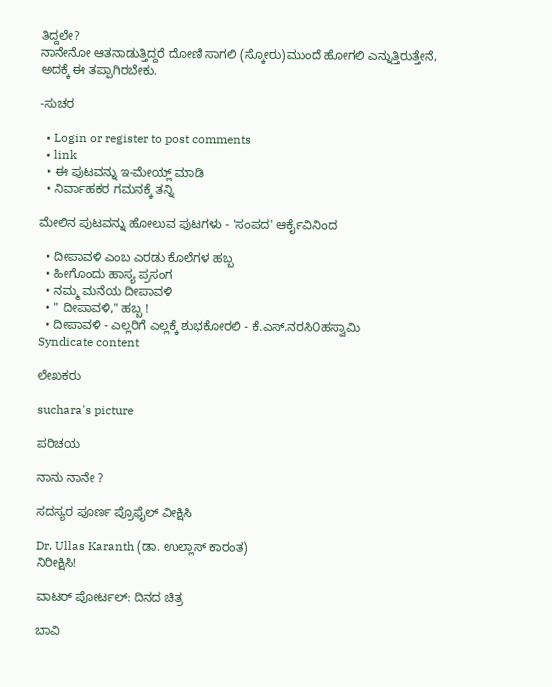ತಿದ್ದಲೇ?
ನಾನೇನೋ ಆತನಾಡುತ್ತಿದ್ದರೆ ದೋಣಿ ಸಾಗಲಿ (ಸ್ಕೋರು)ಮುಂದೆ ಹೋಗಲಿ ಎನ್ನುತ್ತಿರುತ್ತೇನೆ, ಅದಕ್ಕೆ ಈ ತಪ್ಪಾಗಿರಬೇಕು.

-ಸುಚರ

  • Login or register to post comments
  • link
  • ಈ ಪುಟವನ್ನು ಇ-ಮೇಯ್ಲ್ ಮಾಡಿ
  • ನಿರ್ವಾಹಕರ ಗಮನಕ್ಕೆ ತನ್ನಿ

ಮೇಲಿನ ಪುಟವನ್ನು ಹೋಲುವ ಪುಟಗಳು - 'ಸಂಪದ' ಆರ್ಕೈವಿನಿಂದ

  • ದೀಪಾವಳಿ ಎಂಬ ಎರಡು ಕೊಲೆಗಳ ಹಬ್ಬ
  • ಹೀಗೊಂದು ಹಾಸ್ಯ ಪ್ರಸಂಗ
  • ನಮ್ಮ ಮನೆಯ ದೀಪಾವಳಿ
  • " ದೀಪಾವಳಿ," ಹಬ್ಬ !
  • ದೀಪಾವಳಿ - ಎಲ್ಲರಿಗೆ ಎಲ್ಲಕ್ಕೆ ಶುಭಕೋರಲಿ - ಕೆ.ಎಸ್.ನರಸಿ೦ಹಸ್ವಾಮಿ
Syndicate content

ಲೇಖಕರು

suchara's picture

ಪರಿಚಯ

ನಾನು ನಾನೇ ?

ಸದಸ್ಯರ ಪೂರ್ಣ ಪ್ರೊಫೈಲ್ ವೀಕ್ಷಿಸಿ

Dr. Ullas Karanth (ಡಾ. ಉಲ್ಲಾಸ್ ಕಾರಂತ)
ನಿರೀಕ್ಷಿಸಿ!

ವಾಟರ್ ಪೋರ್ಟಲ್: ದಿನದ ಚಿತ್ರ

ಬಾವಿ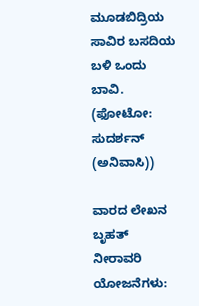ಮೂಡಬಿದ್ರಿಯ ಸಾವಿರ ಬಸದಿಯ ಬಳಿ ಒಂದು ಬಾವಿ.
(ಫೋಟೋ: ಸುದರ್ಶನ್ (ಅನಿವಾಸಿ))

ವಾರದ ಲೇಖನ
ಬೃಹತ್ ನೀರಾವರಿ ಯೋಜನೆಗಳು: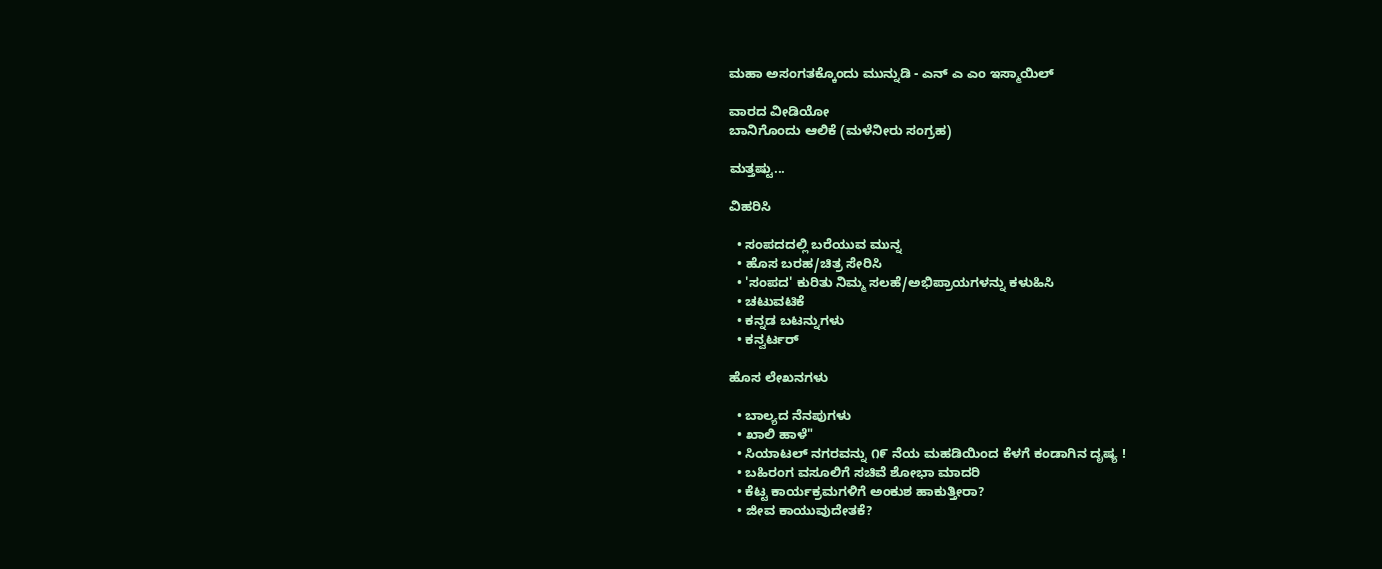ಮಹಾ ಅಸಂಗತಕ್ಕೊಂದು ಮುನ್ನುಡಿ - ಎನ್ ಎ ಎಂ ಇಸ್ಮಾಯಿಲ್

ವಾರದ ವೀಡಿಯೋ
ಬಾನಿಗೊಂದು ಆಲಿಕೆ (ಮಳೆನೀರು ಸಂಗ್ರಹ)

ಮತ್ತಷ್ಟು...

ವಿಹರಿಸಿ

  • ಸಂಪದದಲ್ಲಿ ಬರೆಯುವ ಮುನ್ನ
  • ಹೊಸ ಬರಹ/ಚಿತ್ರ ಸೇರಿಸಿ
  • 'ಸಂಪದ' ಕುರಿತು ನಿಮ್ಮ ಸಲಹೆ/ಅಭಿಪ್ರಾಯಗಳನ್ನು ಕಳುಹಿಸಿ
  • ಚಟುವಟಿಕೆ
  • ಕನ್ನಡ ಬಟನ್ನುಗಳು
  • ಕನ್ವರ್ಟರ್

ಹೊಸ ಲೇಖನಗಳು

  • ಬಾಲ್ಯದ ನೆನಪುಗಳು
  • ಖಾಲಿ ಹಾಳೆ"
  • ಸಿಯಾಟಲ್ ನಗರವನ್ನು ೧೯ ನೆಯ ಮಹಡಿಯಿಂದ ಕೆಳಗೆ ಕಂಡಾಗಿನ ದೃಷ್ಯ !
  • ಬಹಿರಂಗ ವಸೂಲಿಗೆ ಸಚಿವೆ ಶೋಭಾ ಮಾದರಿ
  • ಕೆಟ್ಟ ಕಾರ್ಯಕ್ರಮಗಳಿಗೆ ಅಂಕುಶ ಹಾಕುತ್ತೀರಾ?
  • ಜೀವ ಕಾಯುವುದೇತಕೆ?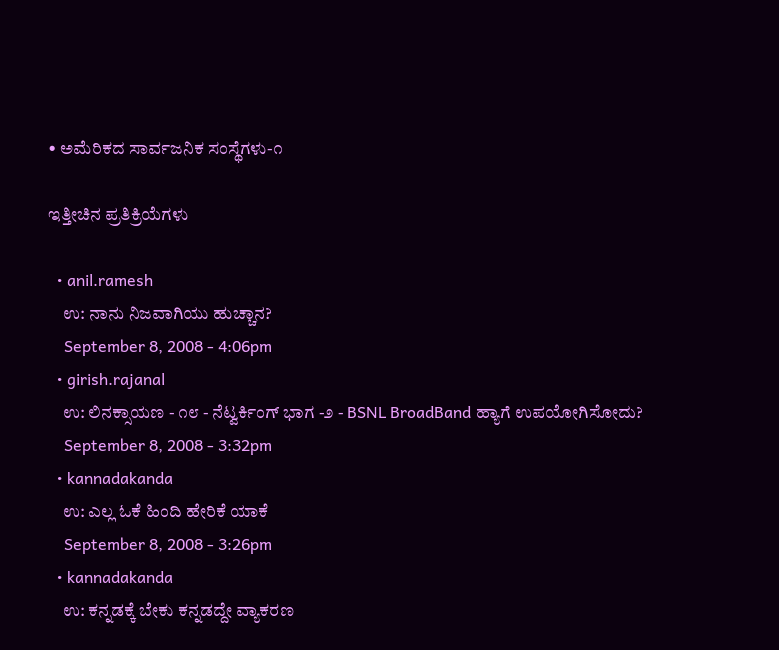• ಅಮೆರಿಕದ ಸಾರ್ವಜನಿಕ ಸಂಸ್ಥೆಗಳು-೧

ಇತ್ತೀಚಿನ ಪ್ರತಿಕ್ರಿಯೆಗಳು

  • anil.ramesh
    ಉ: ನಾನು ನಿಜವಾಗಿಯು ಹುಚ್ಚಾನ?
    September 8, 2008 - 4:06pm
  • girish.rajanal
    ಉ: ಲಿನಕ್ಸಾಯಣ - ೧೮ - ನೆಟ್ವರ್ಕಿಂಗ್ ಭಾಗ -೨ - BSNL BroadBand ಹ್ಯಾಗೆ ಉಪಯೋಗಿಸೋದು?
    September 8, 2008 - 3:32pm
  • kannadakanda
    ಉ: ಎಲ್ಲ ಓಕೆ ಹಿಂದಿ ಹೇರಿಕೆ ಯಾಕೆ
    September 8, 2008 - 3:26pm
  • kannadakanda
    ಉ: ಕನ್ನಡಕ್ಕೆ ಬೇಕು ಕನ್ನಡದ್ದೇ ವ್ಯಾಕರಣ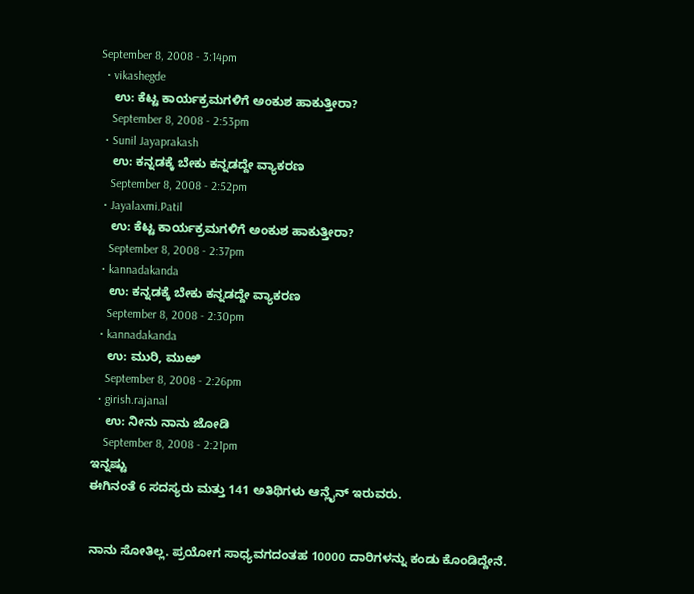September 8, 2008 - 3:14pm
  • vikashegde
    ಉ: ಕೆಟ್ಟ ಕಾರ್ಯಕ್ರಮಗಳಿಗೆ ಅಂಕುಶ ಹಾಕುತ್ತೀರಾ?
    September 8, 2008 - 2:53pm
  • Sunil Jayaprakash
    ಉ: ಕನ್ನಡಕ್ಕೆ ಬೇಕು ಕನ್ನಡದ್ದೇ ವ್ಯಾಕರಣ
    September 8, 2008 - 2:52pm
  • Jayalaxmi.Patil
    ಉ: ಕೆಟ್ಟ ಕಾರ್ಯಕ್ರಮಗಳಿಗೆ ಅಂಕುಶ ಹಾಕುತ್ತೀರಾ?
    September 8, 2008 - 2:37pm
  • kannadakanda
    ಉ: ಕನ್ನಡಕ್ಕೆ ಬೇಕು ಕನ್ನಡದ್ದೇ ವ್ಯಾಕರಣ
    September 8, 2008 - 2:30pm
  • kannadakanda
    ಉ: ಮುರಿ, ಮುಱಿ
    September 8, 2008 - 2:26pm
  • girish.rajanal
    ಉ: ನೀನು ನಾನು ಜೋಡಿ
    September 8, 2008 - 2:21pm
ಇನ್ನಷ್ಟು
ಈಗಿನಂತೆ 6 ಸದಸ್ಯರು ಮತ್ತು 141 ಅತಿಥಿಗಳು ಆನ್ಲೈನ್ ಇರುವರು.


ನಾನು ಸೋತಿಲ್ಲ. ಪ್ರಯೋಗ ಸಾಧ್ಯವಗದಂತಹ 10000 ದಾರಿಗಳನ್ನು ಕಂಡು ಕೊಂಡಿದ್ದೇನೆ.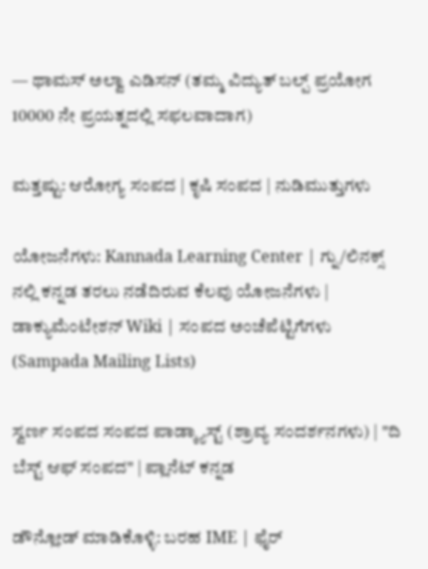— ಥಾಮಸ್ ಅಲ್ವಾ ಎಡಿಸನ್ (ತಮ್ಮ ವಿದ್ಯುತ್ ಬಲ್ಪ್ ಪ್ರಯೋಗ 10000 ನೇ ಪ್ರಯತ್ನದಲ್ಲಿ ಸಫಲವಾದಾಗ)

ಮತ್ತಷ್ಟು: ಆರೋಗ್ಯ ಸಂಪದ | ಕೃಷಿ ಸಂಪದ | ನುಡಿಮುತ್ತುಗಳು

ಯೋಜನೆಗಳು: Kannada Learning Center | ಗ್ನು/ಲಿನಕ್ಸ್ ನಲ್ಲಿ ಕನ್ನಡ ತರಲು ನಡೆದಿರುವ ಕೆಲವು ಯೋಜನೆಗಳು | ಡಾಕ್ಯುಮೆಂಟೇಶನ್ Wiki | ಸಂಪದ ಅಂಚೆಪೆಟ್ಟಿಗೆಗಳು (Sampada Mailing Lists)

ಸ್ವರ್ಣ ಸಂಪದ ಸಂಪದ ಪಾಡ್ಕ್ಯಾಸ್ಟ್ (ಶ್ರಾವ್ಯ ಸಂದರ್ಶನಗಳು) | "ದಿ ಬೆಸ್ಟ್ ಆಫ್ ಸಂಪದ" | ಪ್ಲಾನೆಟ್ ಕನ್ನಡ

ಡೌನ್ಲೋಡ್ ಮಾಡಿಕೊಳ್ಳಿ: ಬರಹ IME | ಫೈರ್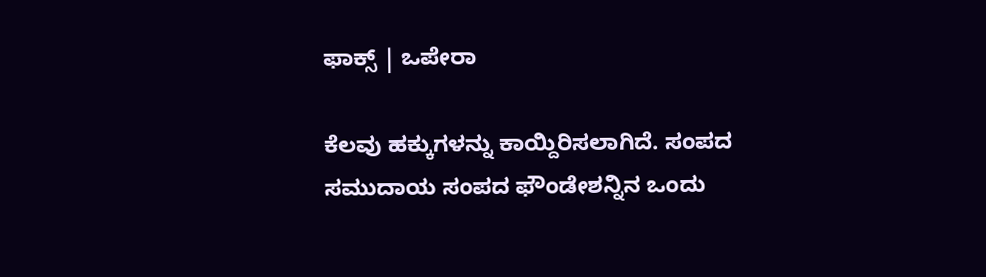ಫಾಕ್ಸ್ | ಒಪೇರಾ

ಕೆಲವು ಹಕ್ಕುಗಳನ್ನು ಕಾಯ್ದಿರಿಸಲಾಗಿದೆ. ಸಂಪದ ಸಮುದಾಯ ಸಂಪದ ಫೌಂಡೇಶನ್ನಿನ ಒಂದು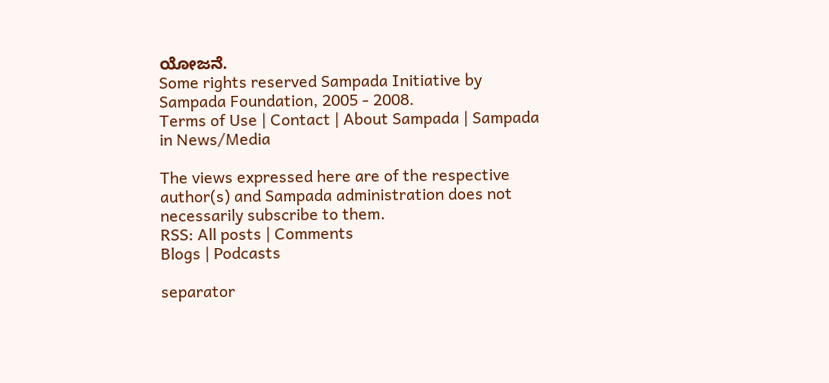ಯೋಜನೆ.
Some rights reserved Sampada Initiative by Sampada Foundation, 2005 - 2008.
Terms of Use | Contact | About Sampada | Sampada in News/Media

The views expressed here are of the respective author(s) and Sampada administration does not necessarily subscribe to them.
RSS: All posts | Comments
Blogs | Podcasts

separator